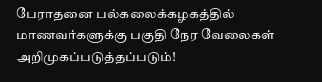பேராதனை பல்கலைக்கழகத்தில் மாணவர்களுக்கு பகுதி நேர வேலைகள் அறிமுகப்படுத்தப்படும்!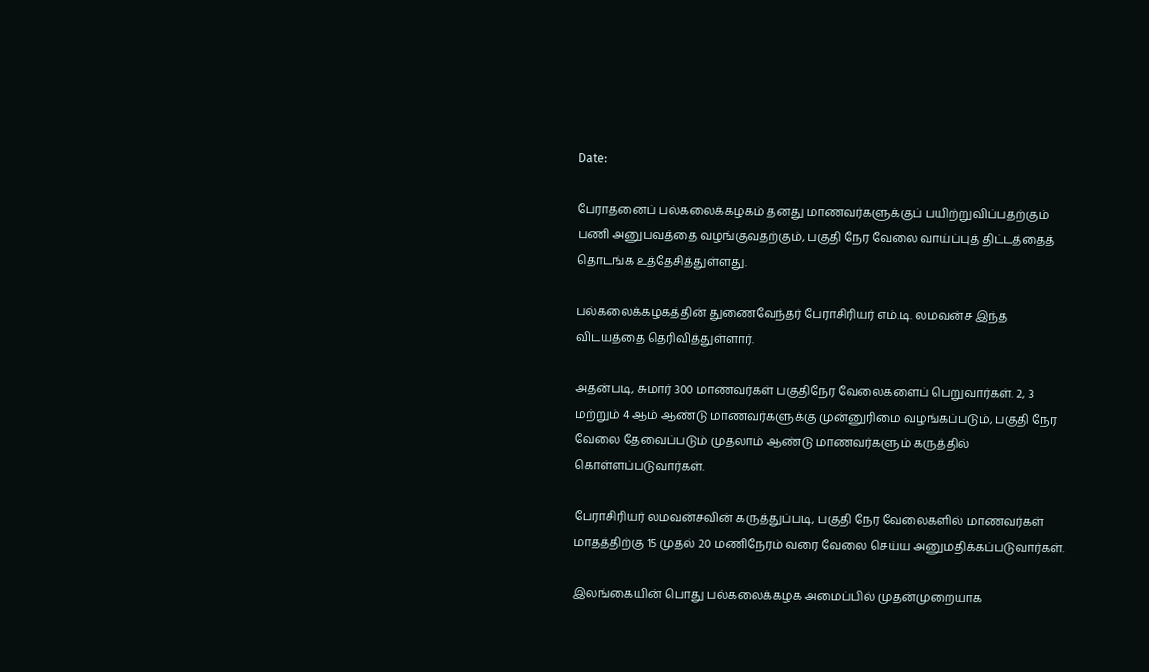Date:

பேராதனைப் பல்கலைக்கழகம் தனது மாணவர்களுக்குப் பயிற்றுவிப்பதற்கும் பணி அனுபவத்தை வழங்குவதற்கும், பகுதி நேர வேலை வாய்ப்புத் திட்டத்தைத் தொடங்க உத்தேசித்துள்ளது.

பல்கலைக்கழகத்தின் துணைவேந்தர் பேராசிரியர் எம்.டி. லமவன்ச இந்த விடயத்தை தெரிவித்துள்ளார்.

அதன்படி, சுமார் 300 மாணவர்கள் பகுதிநேர வேலைகளைப் பெறுவார்கள். 2, 3 மற்றும் 4 ஆம் ஆண்டு மாணவர்களுக்கு முன்னுரிமை வழங்கப்படும், பகுதி நேர வேலை தேவைப்படும் முதலாம் ஆண்டு மாணவர்களும் கருத்தில் கொள்ளப்படுவார்கள்.

பேராசிரியர் லமவன்சவின் கருத்துப்படி, பகுதி நேர வேலைகளில் மாணவர்கள் மாதத்திற்கு 15 முதல் 20 மணிநேரம் வரை வேலை செய்ய அனுமதிக்கப்படுவார்கள்.

இலங்கையின் பொது பல்கலைக்கழக அமைப்பில் முதன்முறையாக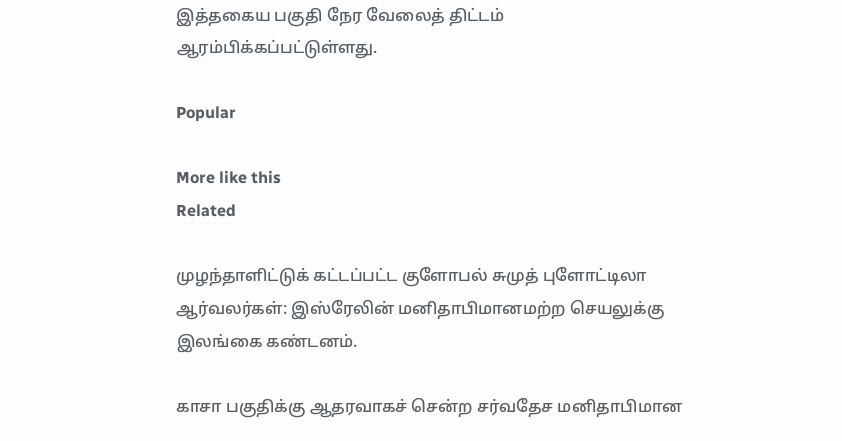இத்தகைய பகுதி நேர வேலைத் திட்டம் ஆரம்பிக்கப்பட்டுள்ளது.

Popular

More like this
Related

முழந்தாளிட்டுக் கட்டப்பட்ட குளோபல் சுமுத் புளோட்டிலா ஆர்வலர்கள்: இஸ்ரேலின் மனிதாபிமானமற்ற செயலுக்கு இலங்கை கண்டனம்.

காசா பகுதிக்கு ஆதரவாகச் சென்ற சர்வதேச மனிதாபிமான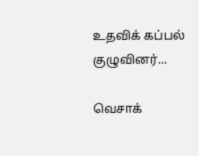உதவிக் கப்பல் குழுவினர்...

வெசாக்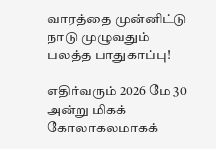வாரத்தை முன்னிட்டு நாடு முழுவதும் பலத்த பாதுகாப்பு!

எதிர்வரும் 2026 மே 30 அன்று மிகக் கோலாகலமாகக்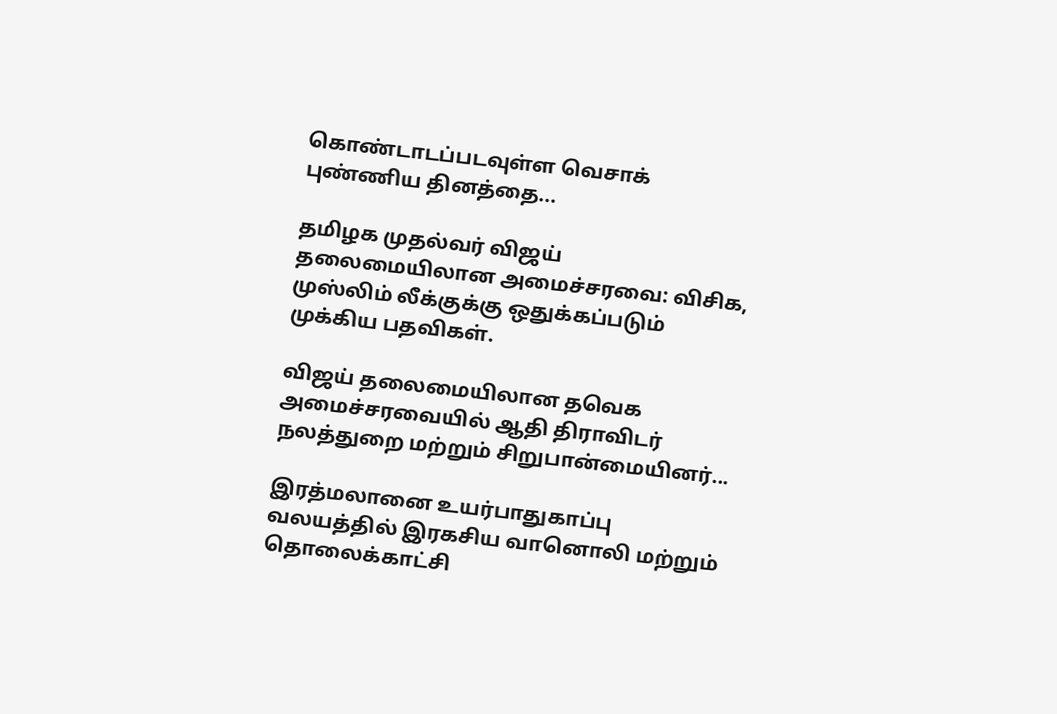கொண்டாடப்படவுள்ள வெசாக் புண்ணிய தினத்தை...

தமிழக முதல்வர் விஜய் தலைமையிலான அமைச்சரவை: விசிக, முஸ்லிம் லீக்குக்கு ஒதுக்கப்படும் முக்கிய பதவிகள்.

விஜய் தலைமையிலான தவெக அமைச்சரவையில் ஆதி திராவிடர் நலத்துறை மற்றும் சிறுபான்மையினர்...

இரத்மலானை உயர்பாதுகாப்பு வலயத்தில் இரகசிய வானொலி மற்றும் தொலைக்காட்சி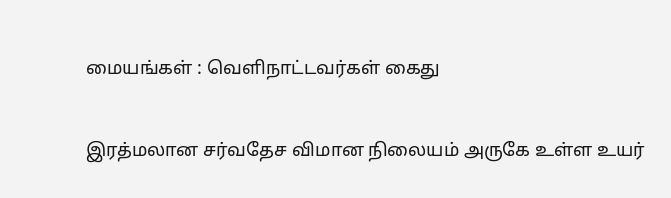மையங்கள் : வெளிநாட்டவர்கள் கைது

இரத்மலான சர்வதேச விமான நிலையம் அருகே உள்ள உயர்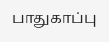பாதுகாப்பு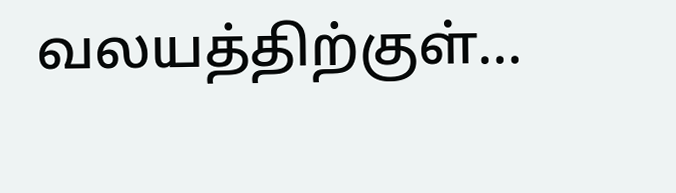வலயத்திற்குள்...